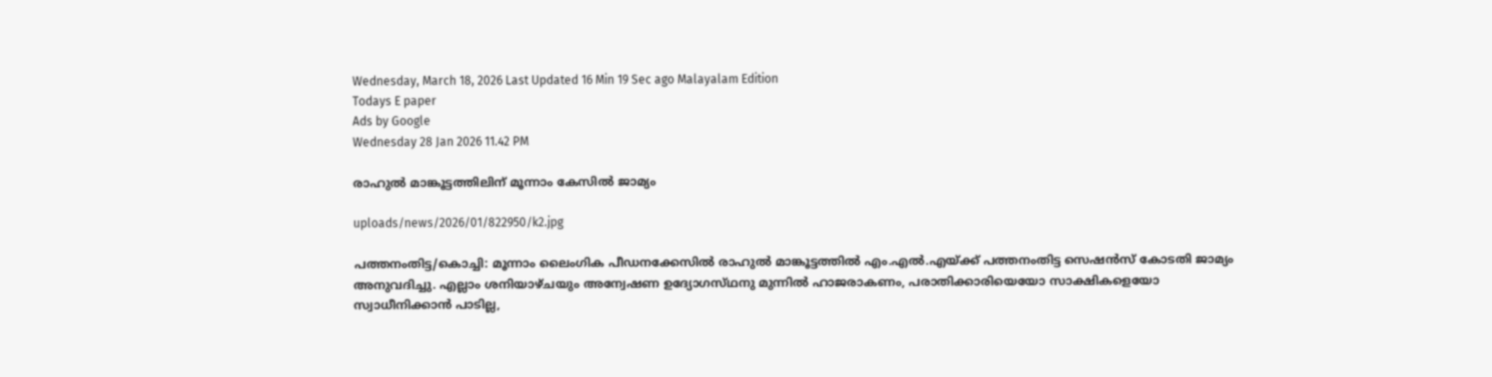Wednesday, March 18, 2026 Last Updated 16 Min 19 Sec ago Malayalam Edition
Todays E paper
Ads by Google
Wednesday 28 Jan 2026 11.42 PM

രാഹുല്‍ മാങ്കൂട്ടത്തിലിന്‌ മൂന്നാം കേസില്‍ ജാമ്യം

uploads/news/2026/01/822950/k2.jpg

പത്തനംതിട്ട/കൊച്ചി: മൂന്നാം ലൈംഗിക പീഡനക്കേസില്‍ രാഹുല്‍ മാങ്കൂട്ടത്തില്‍ എം.എല്‍.എയ്‌ക്ക്‌ പത്തനംതിട്ട സെഷന്‍സ്‌ കോടതി ജാമ്യം അനുവദിച്ചു. എല്ലാം ശനിയാഴ്‌ചയും അന്വേഷണ ഉദ്യോഗസ്‌ഥനു മുന്നില്‍ ഹാജരാകണം, പരാതിക്കാരിയെയോ സാക്ഷികളെയോ സ്വാധീനിക്കാന്‍ പാടില്ല,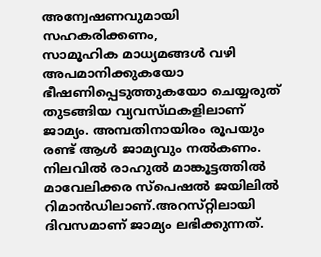അന്വേഷണവുമായി സഹകരിക്കണം,
സാമൂഹിക മാധ്യമങ്ങള്‍ വഴി അപമാനിക്കുകയോ ഭീഷണിപ്പെടുത്തുകയോ ചെയ്യരുത്‌ തുടങ്ങിയ വ്യവസ്‌ഥകളിലാണ്‌ ജാമ്യം. അമ്പതിനായിരം രൂപയും രണ്ട്‌ ആള്‍ ജാമ്യവും നല്‍കണം.
നിലവില്‍ രാഹുല്‍ മാങ്കൂട്ടത്തില്‍ മാവേലിക്കര സ്‌പെഷല്‍ ജയിലില്‍ റിമാന്‍ഡിലാണ്‌.അറസ്‌റ്റിലായി ദിവസമാണ്‌ ജാമ്യം ലഭിക്കുന്നത്‌.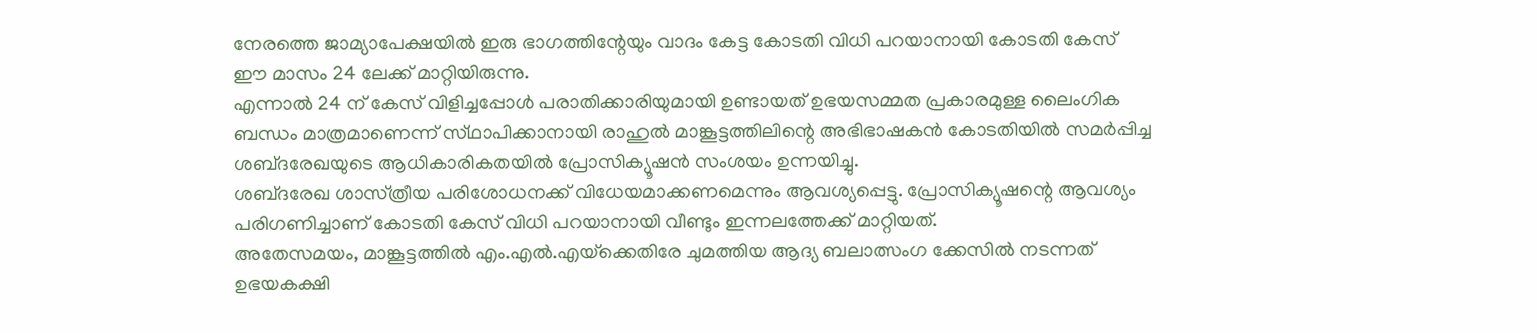നേരത്തെ ജാമ്യാപേക്ഷയില്‍ ഇരു ഭാഗത്തിന്റേയും വാദം കേട്ട കോടതി വിധി പറയാനായി കോടതി കേസ്‌ ഈ മാസം 24 ലേക്ക്‌ മാറ്റിയിരുന്നു.
എന്നാല്‍ 24 ന്‌ കേസ്‌ വിളിച്ചപ്പോള്‍ പരാതിക്കാരിയുമായി ഉണ്ടായത്‌ ഉഭയസമ്മത പ്രകാരമുള്ള ലൈംഗിക ബന്ധം മാത്രമാണെന്ന്‌ സ്‌ഥാപിക്കാനായി രാഹുല്‍ മാങ്കൂട്ടത്തിലിന്റെ അഭിഭാഷകന്‍ കോടതിയില്‍ സമര്‍പ്പിച്ച ശബ്‌ദരേഖയുടെ ആധികാരികതയില്‍ പ്രോസിക്യൂഷന്‍ സംശയം ഉന്നയിച്ചു.
ശബ്‌ദരേഖ ശാസ്‌ത്രീയ പരിശോധനക്ക്‌ വിധേയമാക്കണമെന്നും ആവശ്യപ്പെട്ടു. പ്രോസിക്യൂഷന്റെ ആവശ്യം പരിഗണിച്ചാണ്‌ കോടതി കേസ്‌ വിധി പറയാനായി വീണ്ടും ഇന്നലത്തേക്ക്‌ മാറ്റിയത്‌.
അതേസമയം, മാങ്കൂട്ടത്തില്‍ എം.എല്‍.എയ്‌ക്കെതിരേ ചുമത്തിയ ആദ്യ ബലാത്സംഗ ക്കേസില്‍ നടന്നത്‌ ഉഭയകക്ഷി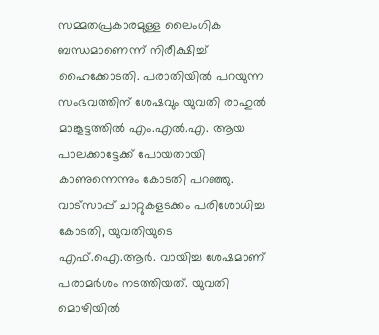സമ്മതപ്രകാരമുള്ള ലൈംഗിക ബന്ധമാണെന്ന്‌ നിരീക്ഷിച്ച്‌ ഹൈക്കോടതി. പരാതിയില്‍ പറയുന്ന സംഭവത്തിന്‌ ശേഷവും യുവതി രാഹുല്‍ മാങ്കൂട്ടത്തില്‍ എം.എല്‍.എ. ആയ പാലക്കാട്ടേക്ക്‌ പോയതായി കാണുന്നെന്നും കോടതി പറഞ്ഞു. വാട്‌സാപ്പ്‌ ചാറ്റുകളടക്കം പരിശോധിച്ച കോടതി, യുവതിയുടെ എഫ്‌.ഐ.ആര്‍. വായിച്ച ശേഷമാണ്‌ പരാമര്‍ശം നടത്തിയത്‌. യുവതി മൊഴിയില്‍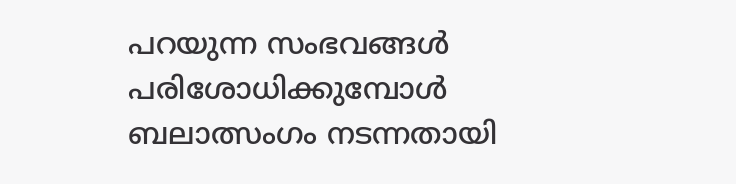പറയുന്ന സംഭവങ്ങള്‍ പരിശോധിക്കുമ്പോള്‍ ബലാത്സംഗം നടന്നതായി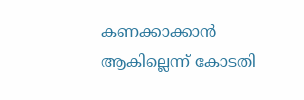കണക്കാക്കാന്‍ ആകില്ലെന്ന്‌ കോടതി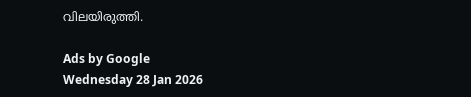വിലയിരുത്തി.

Ads by Google
Wednesday 28 Jan 2026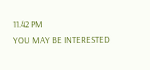11.42 PM
YOU MAY BE INTERESTED